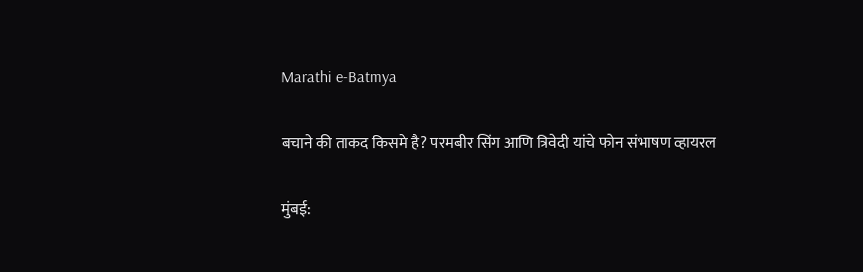Marathi e-Batmya

बचाने की ताकद किसमे है? परमबीर सिंग आणि त्रिवेदी यांचे फोन संभाषण व्हायरल

मुंबई: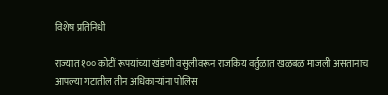विशेष प्रतिनिधी

राज्यात १०० कोटीं रूपयांच्या खंडणी वसुलीवरून राजकिय वर्तुळात खळबळ माजली असतानाच आपल्या गटातील तीन अधिकाऱ्यांना पोलिस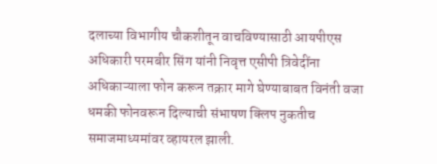दलाच्या विभागीय चौकशीतून वाचविण्यासाठी आयपीएस अधिकारी परमबीर सिंग यांनी निवृत्त एसीपी त्रिवेदींना अधिकाऱ्याला फोन करून तक्रार मागे घेण्याबाबत विनंती वजा धमकी फोनवरून दिल्याची संभाषण क्लिप नुकतीच समाजमाध्यमांवर व्हायरल झाली.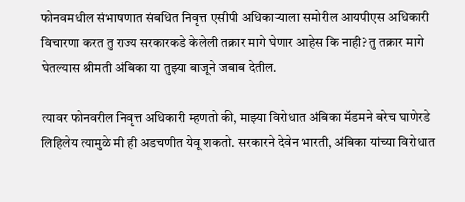फोनवमधील संभाषणात संबधित निवृत्त एसीपी अधिकाऱ्याला समोरील आयपीएस अधिकारी विचारणा करत तु राज्य सरकारकडे केलेली तक्रार मागे घेणार आहेस कि नाही? तु तक्रार मागे घेतल्यास श्रीमती अंबिका या तुझ्या बाजूने जबाब देतील.

त्यावर फोनवरील निवृत्त अधिकारी म्हणतो की, माझ्या विरोधात अंबिका मॅडमने बरेच घाणेरडे लिहिलेय त्यामुळे मी ही अडचणीत येवू शकतो. सरकारने देवेन भारती, अंबिका यांच्या विरोधात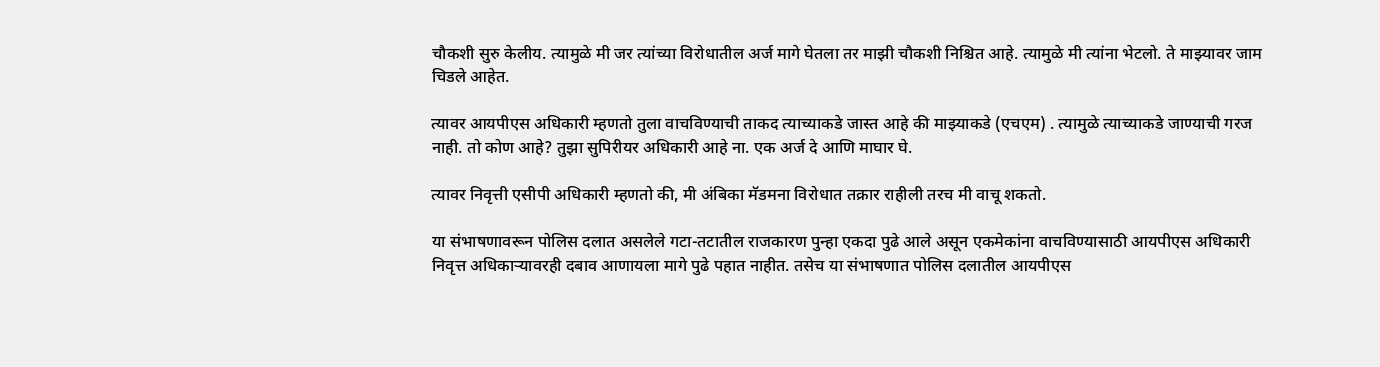चौकशी सुरु केलीय. त्यामुळे मी जर त्यांच्या विरोधातील अर्ज मागे घेतला तर माझी चौकशी निश्चित आहे. त्यामुळे मी त्यांना भेटलो. ते माझ्यावर जाम चिडले आहेत.

त्यावर आयपीएस अधिकारी म्हणतो तुला वाचविण्याची ताकद त्याच्याकडे जास्त आहे की माझ्याकडे (एचएम) . त्यामुळे त्याच्याकडे जाण्याची गरज नाही. तो कोण आहे? तुझा सुपिरीयर अधिकारी आहे ना. एक अर्ज दे आणि माघार घे.

त्यावर निवृत्ती एसीपी अधिकारी म्हणतो की, मी अंबिका मॅडमना विरोधात तक्रार राहीली तरच मी वाचू शकतो.

या संभाषणावरून पोलिस दलात असलेले गटा-तटातील राजकारण पुन्हा एकदा पुढे आले असून एकमेकांना वाचविण्यासाठी आयपीएस अधिकारी निवृत्त अधिकाऱ्यावरही दबाव आणायला मागे पुढे पहात नाहीत. तसेच या संभाषणात पोलिस दलातील आयपीएस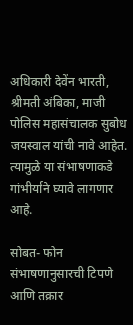अधिकारी देवेंन भारती, श्रीमती अंबिका, माजी पोलिस महासंचालक सुबोध जयस्वाल यांची नावे आहेत. त्यामुळे या संभाषणाकडे गांभीर्याने घ्यावे लागणार आहे.

सोबत- फोन संभाषणानुसारची टिपणे आणि तक्रार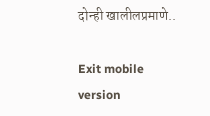दोन्ही खालीलप्रमाणे..

Exit mobile version